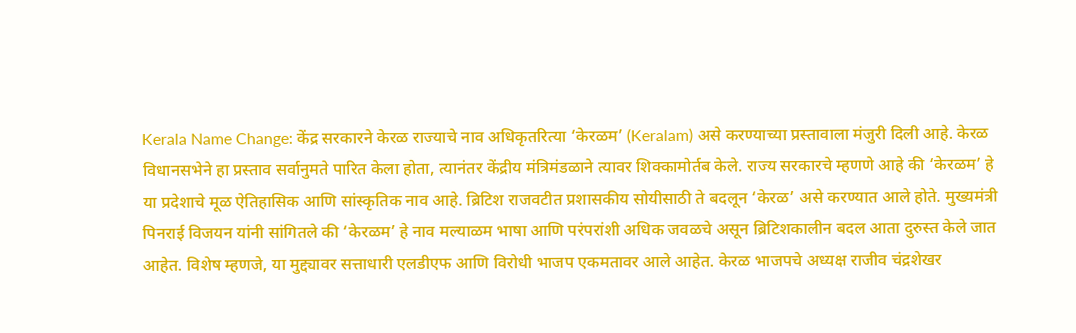Kerala Name Change: केंद्र सरकारने केरळ राज्याचे नाव अधिकृतरित्या ‘केरळम’ (Keralam) असे करण्याच्या प्रस्तावाला मंजुरी दिली आहे. केरळ विधानसभेने हा प्रस्ताव सर्वानुमते पारित केला होता, त्यानंतर केंद्रीय मंत्रिमंडळाने त्यावर शिक्कामोर्तब केले. राज्य सरकारचे म्हणणे आहे की ‘केरळम’ हे या प्रदेशाचे मूळ ऐतिहासिक आणि सांस्कृतिक नाव आहे. ब्रिटिश राजवटीत प्रशासकीय सोयीसाठी ते बदलून ‘केरळ’ असे करण्यात आले होते. मुख्यमंत्री पिनराई विजयन यांनी सांगितले की ‘केरळम’ हे नाव मल्याळम भाषा आणि परंपरांशी अधिक जवळचे असून ब्रिटिशकालीन बदल आता दुरुस्त केले जात आहेत. विशेष म्हणजे, या मुद्द्यावर सत्ताधारी एलडीएफ आणि विरोधी भाजप एकमतावर आले आहेत. केरळ भाजपचे अध्यक्ष राजीव चंद्रशेखर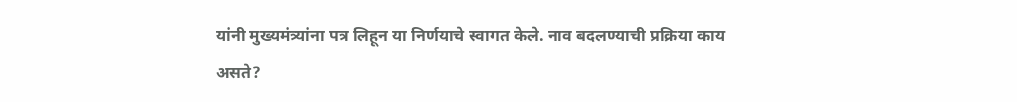यांनी मुख्यमंत्र्यांना पत्र लिहून या निर्णयाचे स्वागत केले. नाव बदलण्याची प्रक्रिया काय असते?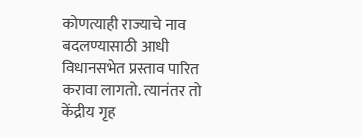कोणत्याही राज्याचे नाव बदलण्यासाठी आधी विधानसभेत प्रस्ताव पारित करावा लागतो. त्यानंतर तो केंद्रीय गृह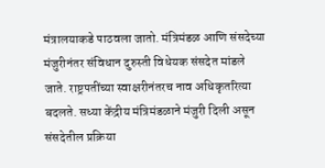मंत्रालयाकडे पाठवला जातो. मंत्रिमंडळ आणि संसदेच्या मंजुरीनंतर संविधान दुरुस्ती विधेयक संसदेत मांडले जाते. राष्ट्रपतींच्या स्वाक्षरीनंतरच नाव अधिकृतरित्या बदलते. सध्या केंद्रीय मंत्रिमंडळाने मंजुरी दिली असून संसदेतील प्रक्रिया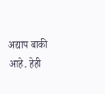अद्याप बाकी आहे. हेही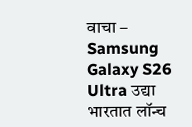वाचा – Samsung Galaxy S26 Ultra उद्या भारतात लॉन्च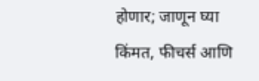होणार; जाणून घ्या किंमत, फीचर्स आणि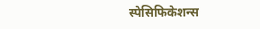स्पेसिफिकेशन्स